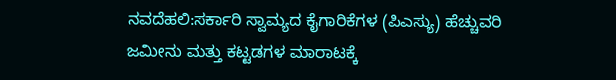ನವದೆಹಲಿ:ಸರ್ಕಾರಿ ಸ್ವಾಮ್ಯದ ಕೈಗಾರಿಕೆಗಳ (ಪಿಎಸ್ಯು) ಹೆಚ್ಚುವರಿ ಜಮೀನು ಮತ್ತು ಕಟ್ಟಡಗಳ ಮಾರಾಟಕ್ಕೆ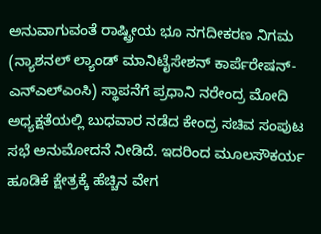ಅನುವಾಗುವಂತೆ ರಾಷ್ಟ್ರೀಯ ಭೂ ನಗದೀಕರಣ ನಿಗಮ (ನ್ಯಾಶನಲ್ ಲ್ಯಾಂಡ್ ಮಾನಿಟೈಸೇಶನ್ ಕಾರ್ಪೆರೇಷನ್-ಎನ್ಎಲ್ಎಂಸಿ) ಸ್ಥಾಪನೆಗೆ ಪ್ರಧಾನಿ ನರೇಂದ್ರ ಮೋದಿ ಅಧ್ಯಕ್ಷತೆಯಲ್ಲಿ ಬುಧವಾರ ನಡೆದ ಕೇಂದ್ರ ಸಚಿವ ಸಂಪುಟ ಸಭೆ ಅನುಮೋದನೆ ನೀಡಿದೆ. ಇದರಿಂದ ಮೂಲಸೌಕರ್ಯ ಹೂಡಿಕೆ ಕ್ಷೇತ್ರಕ್ಕೆ ಹೆಚ್ಚಿನ ವೇಗ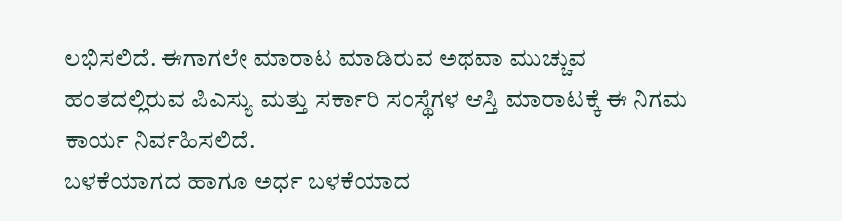ಲಭಿಸಲಿದೆ. ಈಗಾಗಲೇ ಮಾರಾಟ ಮಾಡಿರುವ ಅಥವಾ ಮುಚ್ಚುವ ಹಂತದಲ್ಲಿರುವ ಪಿಎಸ್ಯು ಮತ್ತು ಸರ್ಕಾರಿ ಸಂಸ್ಥೆಗಳ ಆಸ್ತಿ ಮಾರಾಟಕ್ಕೆ ಈ ನಿಗಮ ಕಾರ್ಯ ನಿರ್ವಹಿಸಲಿದೆ.
ಬಳಕೆಯಾಗದ ಹಾಗೂ ಅರ್ಧ ಬಳಕೆಯಾದ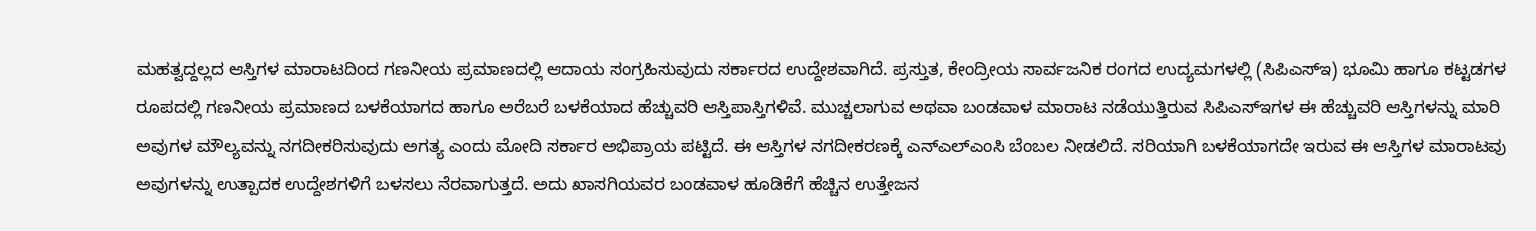ಮಹತ್ವದ್ದಲ್ಲದ ಆಸ್ತಿಗಳ ಮಾರಾಟದಿಂದ ಗಣನೀಯ ಪ್ರಮಾಣದಲ್ಲಿ ಆದಾಯ ಸಂಗ್ರಹಿಸುವುದು ಸರ್ಕಾರದ ಉದ್ದೇಶವಾಗಿದೆ. ಪ್ರಸ್ತುತ, ಕೇಂದ್ರೀಯ ಸಾರ್ವಜನಿಕ ರಂಗದ ಉದ್ಯಮಗಳಲ್ಲಿ (ಸಿಪಿಎಸ್ಇ) ಭೂಮಿ ಹಾಗೂ ಕಟ್ಟಡಗಳ ರೂಪದಲ್ಲಿ ಗಣನೀಯ ಪ್ರಮಾಣದ ಬಳಕೆಯಾಗದ ಹಾಗೂ ಅರೆಬರೆ ಬಳಕೆಯಾದ ಹೆಚ್ಚುವರಿ ಆಸ್ತಿಪಾಸ್ತಿಗಳಿವೆ. ಮುಚ್ಚಲಾಗುವ ಅಥವಾ ಬಂಡವಾಳ ಮಾರಾಟ ನಡೆಯುತ್ತಿರುವ ಸಿಪಿಎಸ್ಇಗಳ ಈ ಹೆಚ್ಚುವರಿ ಆಸ್ತಿಗಳನ್ನು ಮಾರಿ ಅವುಗಳ ಮೌಲ್ಯವನ್ನು ನಗದೀಕರಿಸುವುದು ಅಗತ್ಯ ಎಂದು ಮೋದಿ ಸರ್ಕಾರ ಅಭಿಪ್ರಾಯ ಪಟ್ಟಿದೆ. ಈ ಆಸ್ತಿಗಳ ನಗದೀಕರಣಕ್ಕೆ ಎನ್ಎಲ್ಎಂಸಿ ಬೆಂಬಲ ನೀಡಲಿದೆ. ಸರಿಯಾಗಿ ಬಳಕೆಯಾಗದೇ ಇರುವ ಈ ಆಸ್ತಿಗಳ ಮಾರಾಟವು ಅವುಗಳನ್ನು ಉತ್ಪಾದಕ ಉದ್ದೇಶಗಳಿಗೆ ಬಳಸಲು ನೆರವಾಗುತ್ತದೆ. ಅದು ಖಾಸಗಿಯವರ ಬಂಡವಾಳ ಹೂಡಿಕೆಗೆ ಹೆಚ್ಚಿನ ಉತ್ತೇಜನ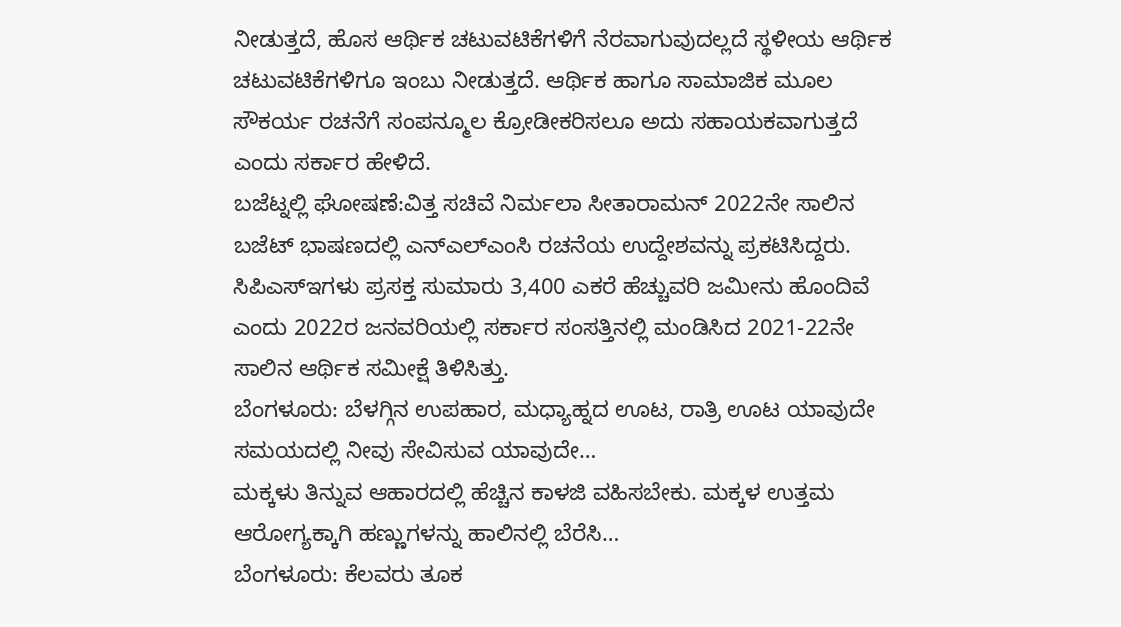ನೀಡುತ್ತದೆ, ಹೊಸ ಆರ್ಥಿಕ ಚಟುವಟಿಕೆಗಳಿಗೆ ನೆರವಾಗುವುದಲ್ಲದೆ ಸ್ಥಳೀಯ ಆರ್ಥಿಕ ಚಟುವಟಿಕೆಗಳಿಗೂ ಇಂಬು ನೀಡುತ್ತದೆ. ಆರ್ಥಿಕ ಹಾಗೂ ಸಾಮಾಜಿಕ ಮೂಲ ಸೌಕರ್ಯ ರಚನೆಗೆ ಸಂಪನ್ಮೂಲ ಕ್ರೋಡೀಕರಿಸಲೂ ಅದು ಸಹಾಯಕವಾಗುತ್ತದೆ ಎಂದು ಸರ್ಕಾರ ಹೇಳಿದೆ.
ಬಜೆಟ್ನಲ್ಲಿ ಘೋಷಣೆ:ವಿತ್ತ ಸಚಿವೆ ನಿರ್ಮಲಾ ಸೀತಾರಾಮನ್ 2022ನೇ ಸಾಲಿನ ಬಜೆಟ್ ಭಾಷಣದಲ್ಲಿ ಎನ್ಎಲ್ಎಂಸಿ ರಚನೆಯ ಉದ್ದೇಶವನ್ನು ಪ್ರಕಟಿಸಿದ್ದರು. ಸಿಪಿಎಸ್ಇಗಳು ಪ್ರಸಕ್ತ ಸುಮಾರು 3,400 ಎಕರೆ ಹೆಚ್ಚುವರಿ ಜಮೀನು ಹೊಂದಿವೆ ಎಂದು 2022ರ ಜನವರಿಯಲ್ಲಿ ಸರ್ಕಾರ ಸಂಸತ್ತಿನಲ್ಲಿ ಮಂಡಿಸಿದ 2021-22ನೇ ಸಾಲಿನ ಆರ್ಥಿಕ ಸಮೀಕ್ಷೆ ತಿಳಿಸಿತ್ತು.
ಬೆಂಗಳೂರು: ಬೆಳಗ್ಗಿನ ಉಪಹಾರ, ಮಧ್ಯಾಹ್ನದ ಊಟ, ರಾತ್ರಿ ಊಟ ಯಾವುದೇ ಸಮಯದಲ್ಲಿ ನೀವು ಸೇವಿಸುವ ಯಾವುದೇ…
ಮಕ್ಕಳು ತಿನ್ನುವ ಆಹಾರದಲ್ಲಿ ಹೆಚ್ಚಿನ ಕಾಳಜಿ ವಹಿಸಬೇಕು. ಮಕ್ಕಳ ಉತ್ತಮ ಆರೋಗ್ಯಕ್ಕಾಗಿ ಹಣ್ಣುಗಳನ್ನು ಹಾಲಿನಲ್ಲಿ ಬೆರೆಸಿ…
ಬೆಂಗಳೂರು: ಕೆಲವರು ತೂಕ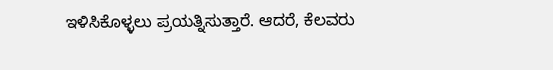ಇಳಿಸಿಕೊಳ್ಳಲು ಪ್ರಯತ್ನಿಸುತ್ತಾರೆ. ಆದರೆ, ಕೆಲವರು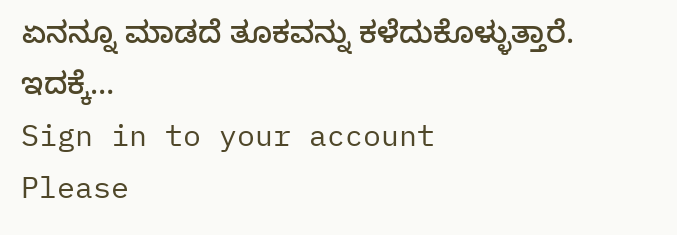ಏನನ್ನೂ ಮಾಡದೆ ತೂಕವನ್ನು ಕಳೆದುಕೊಳ್ಳುತ್ತಾರೆ. ಇದಕ್ಕೆ…
Sign in to your account
Please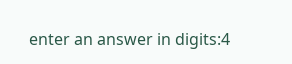enter an answer in digits:4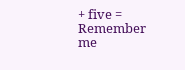+ five =
Remember me